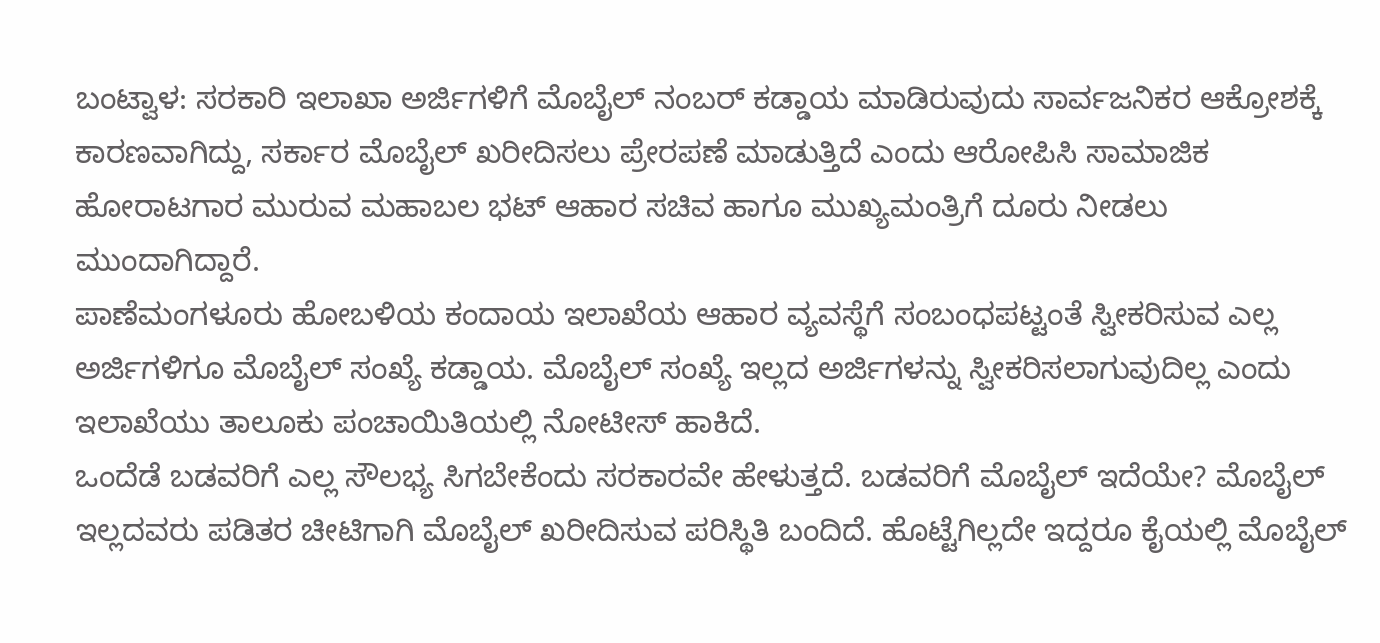ಬಂಟ್ವಾಳ: ಸರಕಾರಿ ಇಲಾಖಾ ಅರ್ಜಿಗಳಿಗೆ ಮೊಬೈಲ್ ನಂಬರ್ ಕಡ್ಡಾಯ ಮಾಡಿರುವುದು ಸಾರ್ವಜನಿಕರ ಆಕ್ರೋಶಕ್ಕೆ ಕಾರಣವಾಗಿದ್ದು, ಸರ್ಕಾರ ಮೊಬೈಲ್ ಖರೀದಿಸಲು ಪ್ರೇರಪಣೆ ಮಾಡುತ್ತಿದೆ ಎಂದು ಆರೋಪಿಸಿ ಸಾಮಾಜಿಕ ಹೋರಾಟಗಾರ ಮುರುವ ಮಹಾಬಲ ಭಟ್ ಆಹಾರ ಸಚಿವ ಹಾಗೂ ಮುಖ್ಯಮಂತ್ರಿಗೆ ದೂರು ನೀಡಲು ಮುಂದಾಗಿದ್ದಾರೆ.
ಪಾಣೆಮಂಗಳೂರು ಹೋಬಳಿಯ ಕಂದಾಯ ಇಲಾಖೆಯ ಆಹಾರ ವ್ಯವಸ್ಥೆಗೆ ಸಂಬಂಧಪಟ್ಟಂತೆ ಸ್ವೀಕರಿಸುವ ಎಲ್ಲ ಅರ್ಜಿಗಳಿಗೂ ಮೊಬೈಲ್ ಸಂಖ್ಯೆ ಕಡ್ಡಾಯ. ಮೊಬೈಲ್ ಸಂಖ್ಯೆ ಇಲ್ಲದ ಅರ್ಜಿಗಳನ್ನು ಸ್ವೀಕರಿಸಲಾಗುವುದಿಲ್ಲ ಎಂದು ಇಲಾಖೆಯು ತಾಲೂಕು ಪಂಚಾಯಿತಿಯಲ್ಲಿ ನೋಟೀಸ್ ಹಾಕಿದೆ.
ಒಂದೆಡೆ ಬಡವರಿಗೆ ಎಲ್ಲ ಸೌಲಭ್ಯ ಸಿಗಬೇಕೆಂದು ಸರಕಾರವೇ ಹೇಳುತ್ತದೆ. ಬಡವರಿಗೆ ಮೊಬೈಲ್ ಇದೆಯೇ? ಮೊಬೈಲ್ ಇಲ್ಲದವರು ಪಡಿತರ ಚೀಟಿಗಾಗಿ ಮೊಬೈಲ್ ಖರೀದಿಸುವ ಪರಿಸ್ಥಿತಿ ಬಂದಿದೆ. ಹೊಟ್ಟೆಗಿಲ್ಲದೇ ಇದ್ದರೂ ಕೈಯಲ್ಲಿ ಮೊಬೈಲ್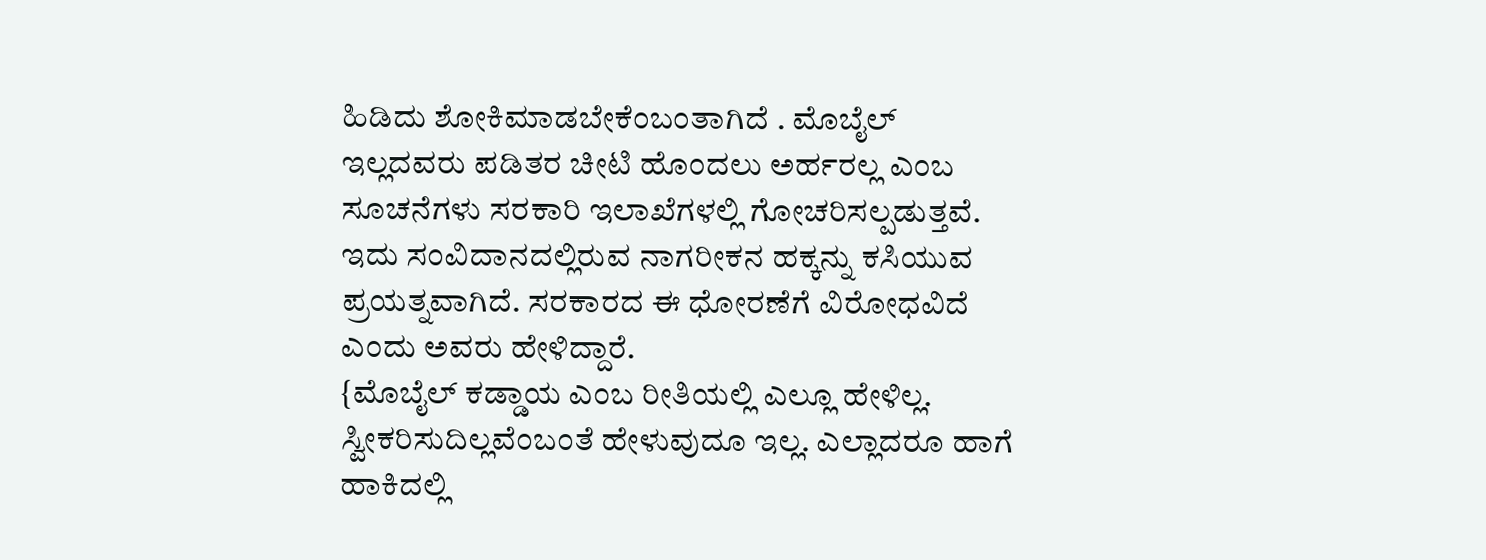ಹಿಡಿದು ಶೋಕಿಮಾಡಬೇಕೆಂಬಂತಾಗಿದೆ . ಮೊಬೈಲ್ ಇಲ್ಲದವರು ಪಡಿತರ ಚೀಟಿ ಹೊಂದಲು ಅರ್ಹರಲ್ಲ ಎಂಬ ಸೂಚನೆಗಳು ಸರಕಾರಿ ಇಲಾಖೆಗಳಲ್ಲಿ ಗೋಚರಿಸಲ್ಪಡುತ್ತವೆ. ಇದು ಸಂವಿದಾನದಲ್ಲಿರುವ ನಾಗರೀಕನ ಹಕ್ಕನ್ನು ಕಸಿಯುವ ಪ್ರಯತ್ನವಾಗಿದೆ. ಸರಕಾರದ ಈ ಧೋರಣೆಗೆ ವಿರೋಧವಿದೆ ಎಂದು ಅವರು ಹೇಳಿದ್ದಾರೆ.
{ಮೊಬೈಲ್ ಕಡ್ಡಾಯ ಎಂಬ ರೀತಿಯಲ್ಲಿ ಎಲ್ಲೂ ಹೇಳಿಲ್ಲ. ಸ್ವೀಕರಿಸುದಿಲ್ಲವೆಂಬಂತೆ ಹೇಳುವುದೂ ಇಲ್ಲ. ಎಲ್ಲಾದರೂ ಹಾಗೆ ಹಾಕಿದಲ್ಲಿ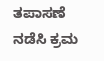ತಪಾಸಣೆ ನಡೆಸಿ ಕ್ರಮ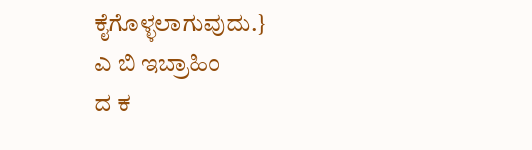ಕೈಗೊಳ್ಳಲಾಗುವುದು.}
ಎ ಬಿ ಇಬ್ರಾಹಿಂ
ದ ಕ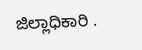ಜಿಲ್ಲಾಧಿಕಾರಿ .